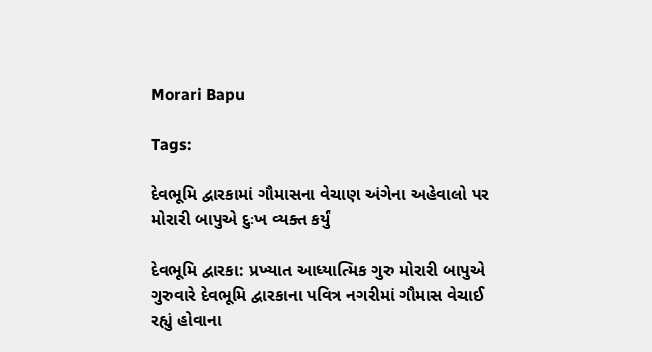Morari Bapu

Tags:

દેવભૂમિ દ્વારકામાં ગૌમાસના વેચાણ અંગેના અહેવાલો પર મોરારી બાપુએ દુઃખ વ્યક્ત કર્યું

દેવભૂમિ દ્વારકા: પ્રખ્યાત આધ્યાત્મિક ગુરુ મોરારી બાપુએ ગુરુવારે દેવભૂમિ દ્વારકાના પવિત્ર નગરીમાં ગૌમાસ વેચાઈ રહ્યું હોવાના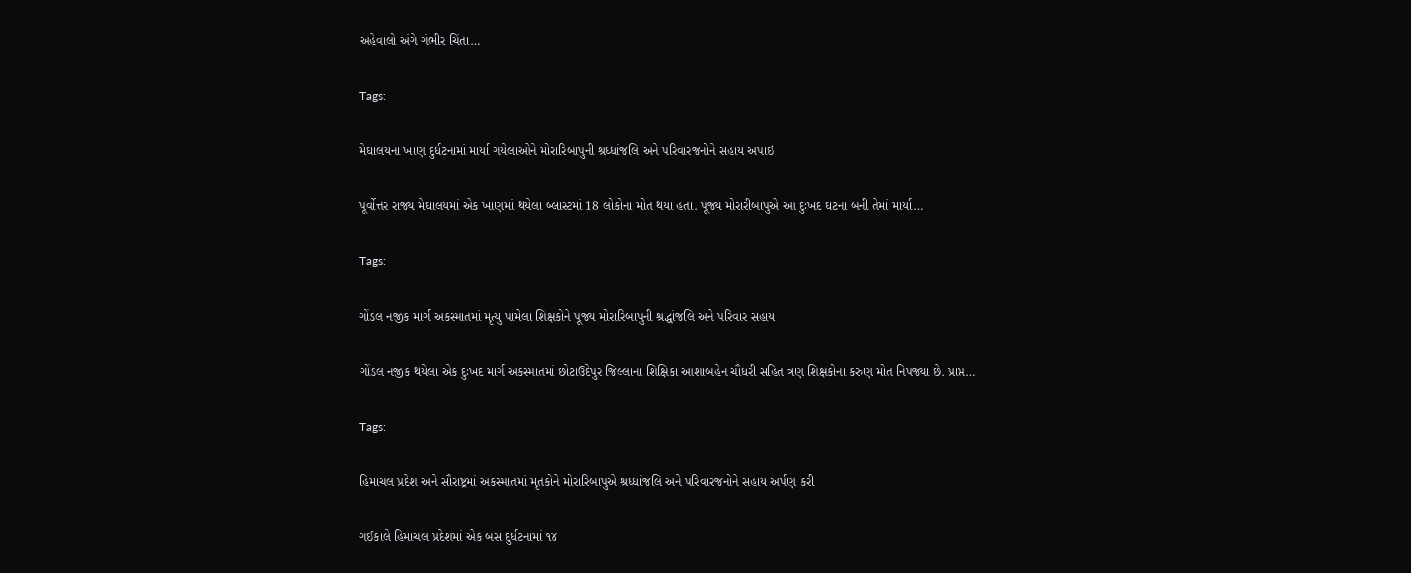અહેવાલો અંગે ગંભીર ચિંતા…

Tags:

મેઘાલયના ખાણ દુર્ધટનામાં માર્યા ગયેલાઓને મોરારિબાપુની શ્રધ્ધાંજલિ અને પરિવારજનોને સહાય અપાઇ

પૂર્વોત્તર રાજ્ય મેઘાલયમાં એક ખાણમાં થયેલા બ્લાસ્ટમાં 18 લોકોના મોત થયા હતા. પૂજ્ય મોરારીબાપુએ આ દુઃખદ ઘટના બની તેમાં માર્યા…

Tags:

ગોંડલ નજીક માર્ગ અકસ્માતમાં મૃત્યુ પામેલા શિક્ષકોને પૂજ્ય મોરારિબાપુની શ્રદ્ધાંજલિ અને પરિવાર સહાય

ગોંડલ નજીક થયેલા એક દુઃખદ માર્ગ અકસ્માતમાં છોટાઉદેપુર જિલ્લાના શિક્ષિકા આશાબહેન ચૌધરી સહિત ત્રણ શિક્ષકોના કરુણ મોત નિપજ્યા છે. પ્રાપ્ત…

Tags:

હિમાચલ પ્રદેશ અને સૌરાષ્ટ્રમાં અકસ્માતમાં મૃતકોને મોરારિબાપુએ શ્રધ્ધાંજલિ અને પરિવારજનોને સહાય અર્પણ કરી

ગઈકાલે હિમાચલ પ્રદેશમાં એક બસ દુર્ધટનામાં ૧૪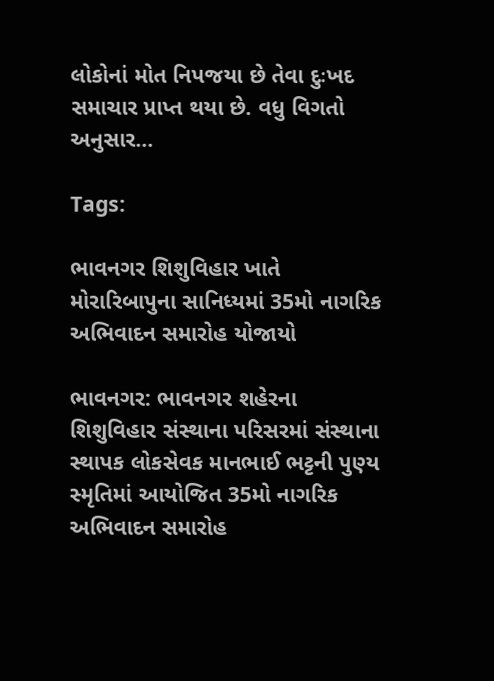લોકોનાં મોત નિપજયા છે તેવા દુઃખદ સમાચાર પ્રાપ્ત થયા છે. વધુ વિગતો અનુસાર…

Tags:

ભાવનગર શિશુવિહાર ખાતે મોરારિબાપુના સાનિધ્યમાં 35મો નાગરિક અભિવાદન સમારોહ યોજાયો

ભાવનગર: ભાવનગર શહેરના શિશુવિહાર સંસ્થાના પરિસરમાં સંસ્થાના સ્થાપક લોકસેવક માનભાઈ ભટ્ટની પુણ્ય સ્મૃતિમાં આયોજિત 35મો નાગરિક અભિવાદન સમારોહ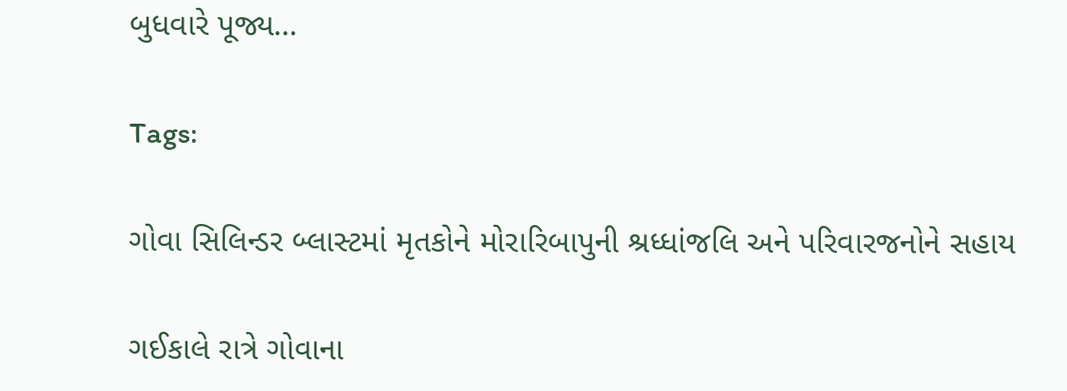બુધવારે પૂજ્ય…

Tags:

ગોવા સિલિન્ડર બ્લાસ્ટમાં મૃતકોને મોરારિબાપુની શ્રધ્ધાંજલિ અને પરિવારજનોને સહાય

ગઈકાલે રાત્રે ગોવાના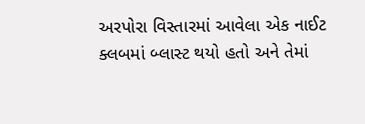અરપોરા વિસ્તારમાં આવેલા એક નાઈટ ક્લબમાં બ્લાસ્ટ થયો હતો અને તેમાં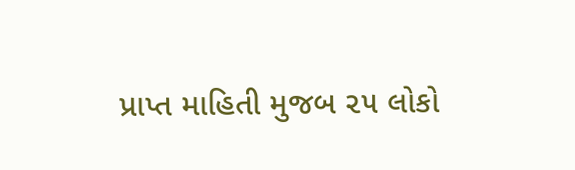પ્રાપ્ત માહિતી મુજબ ૨૫ લોકો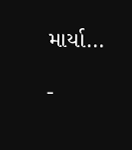માર્યા…

-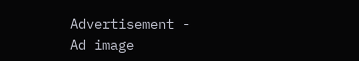Advertisement -
Ad image